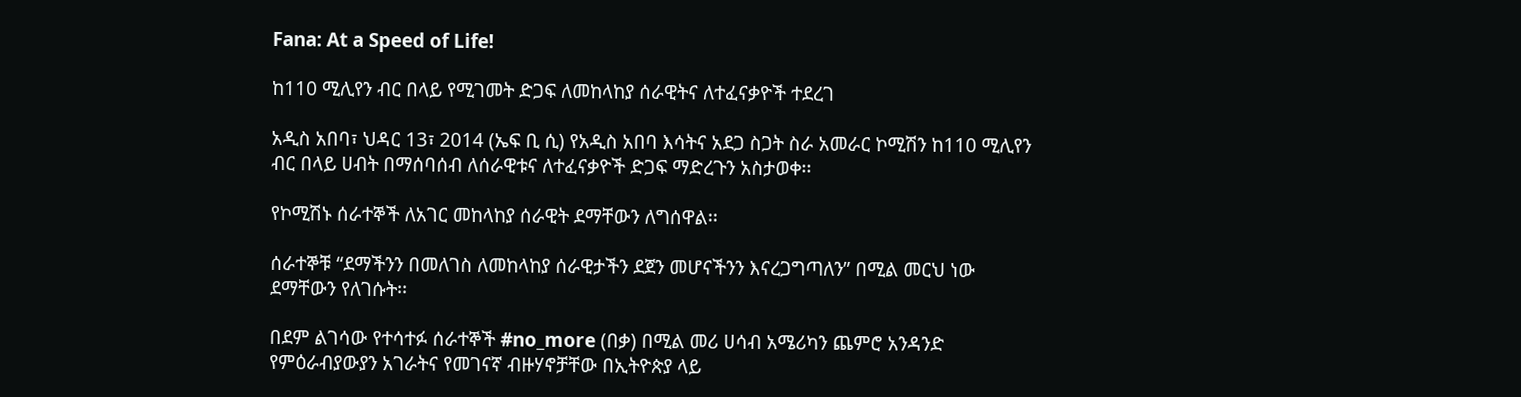Fana: At a Speed of Life!

ከ110 ሚሊየን ብር በላይ የሚገመት ድጋፍ ለመከላከያ ሰራዊትና ለተፈናቃዮች ተደረገ

አዲስ አበባ፣ ህዳር 13፣ 2014 (ኤፍ ቢ ሲ) የአዲስ አበባ እሳትና አደጋ ስጋት ስራ አመራር ኮሚሽን ከ110 ሚሊየን ብር በላይ ሀብት በማሰባሰብ ለሰራዊቱና ለተፈናቃዮች ድጋፍ ማድረጉን አስታወቀ፡፡

የኮሚሽኑ ሰራተኞች ለአገር መከላከያ ሰራዊት ደማቸውን ለግሰዋል፡፡

ሰራተኞቹ “ደማችንን በመለገስ ለመከላከያ ሰራዊታችን ደጀን መሆናችንን እናረጋግጣለን” በሚል መርህ ነው ደማቸውን የለገሱት፡፡

በደም ልገሳው የተሳተፉ ሰራተኞች #no_more (በቃ) በሚል መሪ ሀሳብ አሜሪካን ጨምሮ አንዳንድ የምዕራብያውያን አገራትና የመገናኛ ብዙሃኖቻቸው በኢትዮጵያ ላይ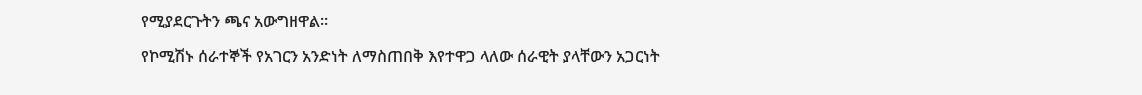የሚያደርጉትን ጫና አውግዘዋል፡፡

የኮሚሽኑ ሰራተኞች የአገርን አንድነት ለማስጠበቅ እየተዋጋ ላለው ሰራዊት ያላቸውን አጋርነት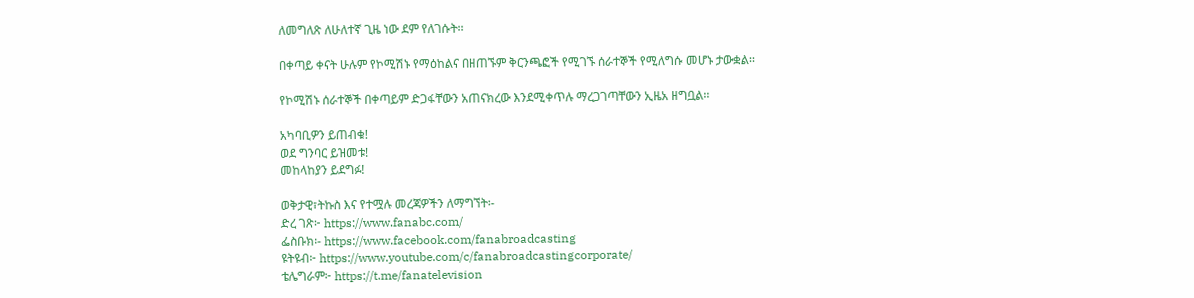ለመግለጽ ለሁለተኛ ጊዜ ነው ደም የለገሱት፡፡

በቀጣይ ቀናት ሁሉም የኮሚሽኑ የማዕከልና በዘጠኙም ቅርንጫፎች የሚገኙ ሰራተኞች የሚለግሱ መሆኑ ታውቋል፡፡

የኮሚሽኑ ሰራተኞች በቀጣይም ድጋፋቸውን አጠናክረው እንደሚቀጥሉ ማረጋገጣቸውን ኢዜአ ዘግቧል፡፡

አካባቢዎን ይጠብቁ!
ወደ ግንባር ይዝመቱ!
መከላከያን ይደግፉ!

ወቅታዊ፣ትኩስ እና የተሟሉ መረጃዎችን ለማግኘት፡-
ድረ ገጽ፦ https://www.fanabc.com/
ፌስቡክ፡- https://www.facebook.com/fanabroadcasting
ዩትዩብ፦ https://www.youtube.com/c/fanabroadcastingcorporate/
ቴሌግራም፦ https://t.me/fanatelevision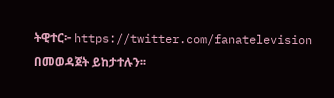ትዊተር፦ https://twitter.com/fanatelevision በመወዳጀት ይከታተሉን፡፡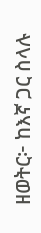ዘወትር፦ ከእኛ ጋር ስላሉ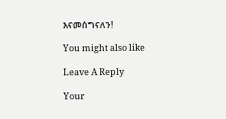እናመሰግናለን!

You might also like

Leave A Reply

Your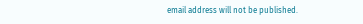email address will not be published.